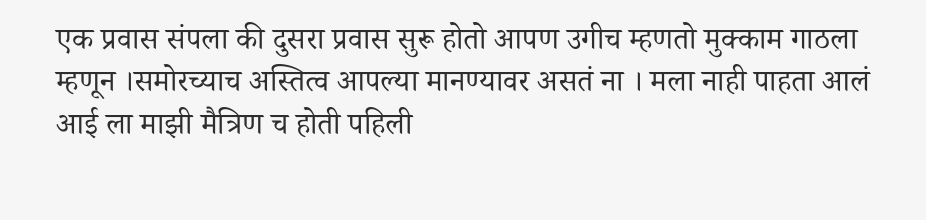एक प्रवास संपला की दुसरा प्रवास सुरू होतो आपण उगीच म्हणतो मुक्काम गाठला म्हणून ।समोरच्याच अस्तित्व आपल्या मानण्यावर असतं ना । मला नाही पाहता आलं आई ला माझी मैत्रिण च होती पहिली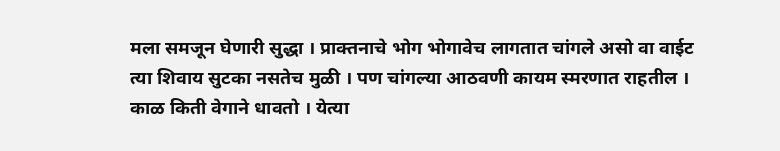मला समजून घेणारी सुद्धा । प्राक्तनाचे भोग भोगावेच लागतात चांगले असो वा वाईट त्या शिवाय सुटका नसतेच मुळी । पण चांगल्या आठवणी कायम स्मरणात राहतील । काळ किती वेगाने धावतो । येत्या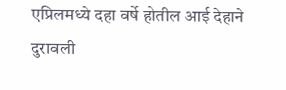एप्रिलमध्ये दहा वर्षे होतील आई देहाने दुरावली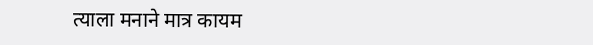त्याला मनाने मात्र कायम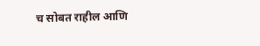च सोबत राहील आणि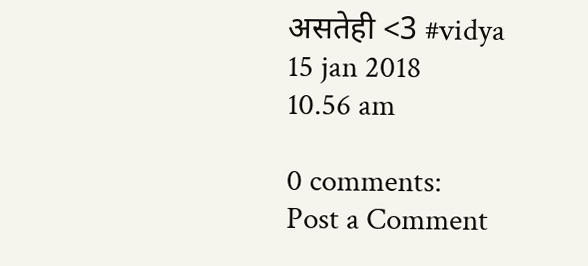असतेही <3 #vidya
15 jan 2018
10.56 am

0 comments:
Post a Comment